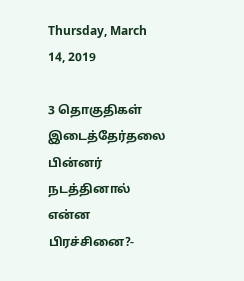Thursday, March 14, 2019

3 தொகுதிகள் இடைத்தேர்தலை பின்னர் நடத்தினால் என்ன பிரச்சினை?-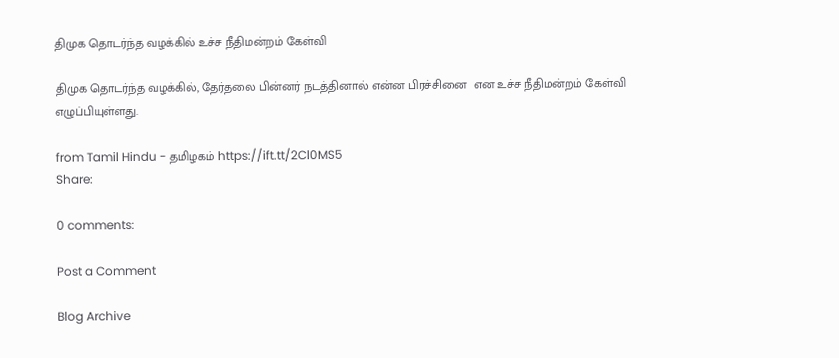திமுக தொடர்ந்த வழக்கில் உச்ச நீதிமன்றம் கேள்வி

திமுக தொடர்ந்த வழக்கில், தேர்தலை பின்னர் நடத்தினால் என்ன பிரச்சினை  என உச்ச நீதிமன்றம் கேள்வி எழுப்பியுள்ளது.

from Tamil Hindu - தமிழகம் https://ift.tt/2Cl0MS5
Share:

0 comments:

Post a Comment

Blog Archive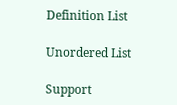Definition List

Unordered List

Support